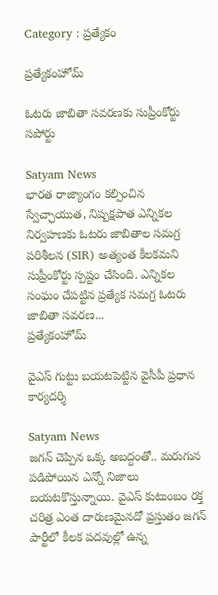Category : ప్రత్యేకం

ప్రత్యేకంహోమ్

ఓటరు జాబితా సవరణకు సుప్రీంకోర్టు సపోర్టు

Satyam News
భారత రాజ్యాంగం కల్పించిన స్వేచ్ఛాయుత, నిష్పక్షపాత ఎన్నికల నిర్వహణకు ఓటరు జాబితాల సమగ్ర పరిశీలన (SIR) అత్యంత కీలకమని సుప్రీంకోర్టు స్పష్టం చేసింది. ఎన్నికల సంఘం చేపట్టిన ప్రత్యేక సమగ్ర ఓటరు జాబితా సవరణ...
ప్రత్యేకంహోమ్

వైఎస్ గుట్టు బయటపెట్టిన వైసీపీ ప్రధాన కార్యదర్శి

Satyam News
జగన్‌ చెప్పిన ఒక్క అబద్దంతో.. మరుగున పడిపోయిన ఎన్నో నిజాలు బయటకొస్తున్నాయి. వైఎస్ కుటుంబం రక్త చరిత్ర ఎంత దారుణమైనదో ప్రస్తుతం జగన్‌ పార్టీలో కీలక పదవుల్లో ఉన్న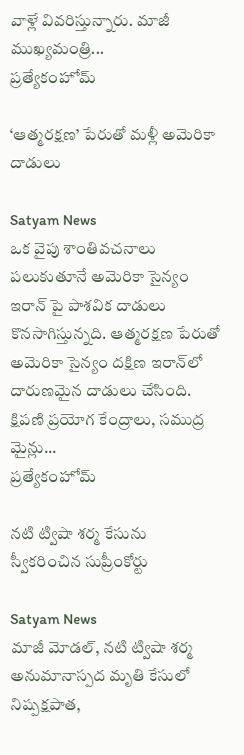వాళ్లే వివరిస్తున్నారు. మాజీ ముఖ్యమంత్రి...
ప్రత్యేకంహోమ్

‘ఆత్మరక్షణ’ పేరుతో మళ్లీ అమెరికా దాడులు

Satyam News
ఒక వైపు శాంతివచనాలు పలుకుతూనే అమెరికా సైన్యం ఇరాన్ పై పాశవిక దాడులు కొనసాగిస్తున్నది. ఆత్మరక్షణ పేరుతో అమెరికా సైన్యం దక్షిణ ఇరాన్‌లో దారుణమైన దాడులు చేసింది. క్షిపణి ప్రయోగ కేంద్రాలు, సముద్ర మైన్లు...
ప్రత్యేకంహోమ్

నటి ట్విషా శర్మ కేసును స్వీకరించిన సుప్రీంకోర్టు

Satyam News
మాజీ మోడల్‌, నటి ట్విషా శర్మ అనుమానాస్పద మృతి కేసులో నిష్పక్షపాత,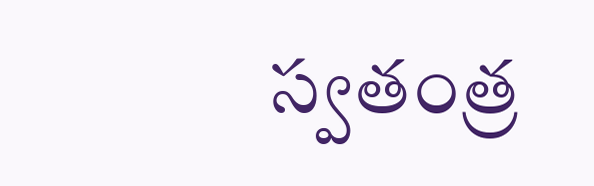స్వతంత్ర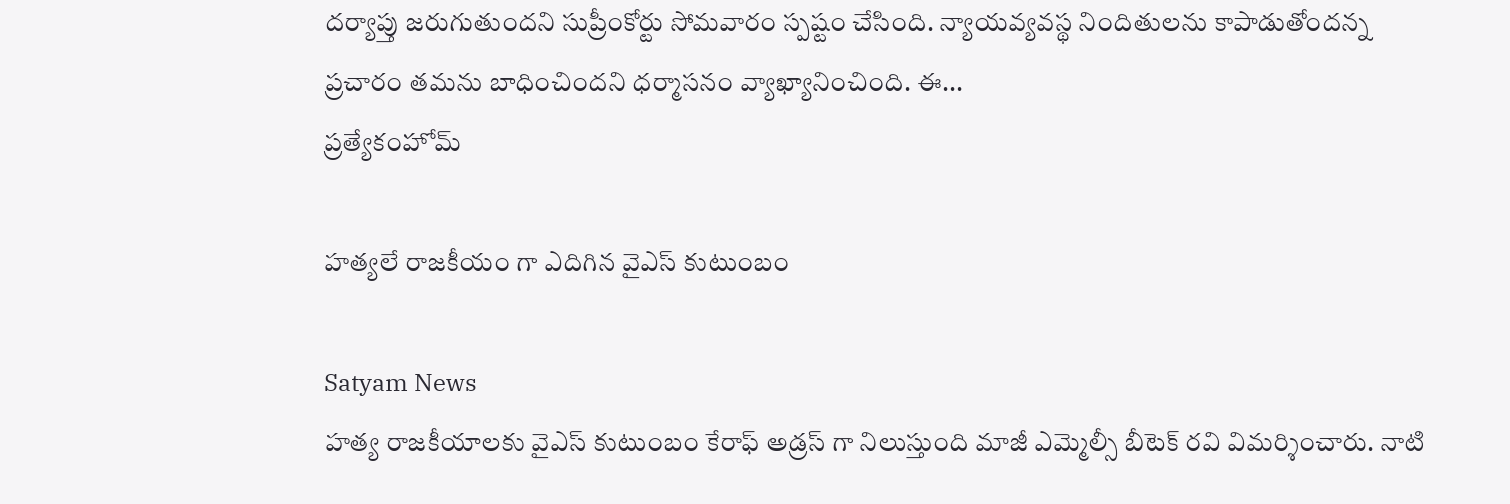దర్యాప్తు జరుగుతుందని సుప్రీంకోర్టు సోమవారం స్పష్టం చేసింది. న్యాయవ్యవస్థ నిందితులను కాపాడుతోందన్న ప్రచారం తమను బాధించిందని ధర్మాసనం వ్యాఖ్యానించింది. ఈ...
ప్రత్యేకంహోమ్

హత్యలే రాజకీయం గా ఎదిగిన వైఎస్ కుటుంబం

Satyam News
హత్య రాజకీయాలకు వైఎస్ కుటుంబం కేరాఫ్ అడ్రస్ గా నిలుస్తుంది మాజీ ఎమ్మెల్సీ బీటెక్ రవి విమర్శించారు. నాటి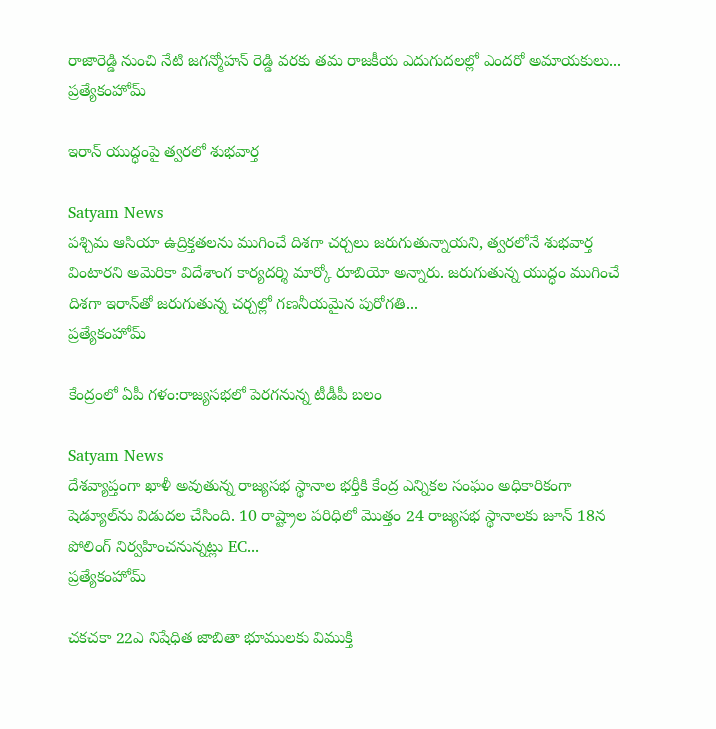రాజారెడ్డి నుంచి నేటి జగన్మోహన్ రెడ్డి వరకు తమ రాజకీయ ఎదుగుదలల్లో ఎందరో అమాయకులు...
ప్రత్యేకంహోమ్

ఇరాన్ యుద్ధంపై త్వరలో శుభవార్త

Satyam News
పశ్చిమ ఆసియా ఉద్రిక్తతలను ముగించే దిశగా చర్చలు జరుగుతున్నాయని, త్వరలోనే శుభవార్త వింటారని అమెరికా విదేశాంగ కార్యదర్శి మార్కో రూబియో అన్నారు. జరుగుతున్న యుద్ధం ముగించే దిశగా ఇరాన్‌తో జరుగుతున్న చర్చల్లో గణనీయమైన పురోగతి...
ప్రత్యేకంహోమ్

కేంద్రంలో ఏపీ గళం:రాజ్యసభలో పెరగనున్న టీడీపీ బలం

Satyam News
దేశవ్యాప్తంగా ఖాళీ అవుతున్న రాజ్యసభ స్థానాల భర్తీకి కేంద్ర ఎన్నికల సంఘం అధికారికంగా షెడ్యూల్‌ను విడుదల చేసింది. 10 రాష్ట్రాల పరిధిలో మొత్తం 24 రాజ్యసభ స్థానాలకు జూన్ 18న పోలింగ్ నిర్వహించనున్నట్లు EC...
ప్రత్యేకంహోమ్

చకచకా 22ఎ నిషేధిత జాబితా భూములకు విముక్తి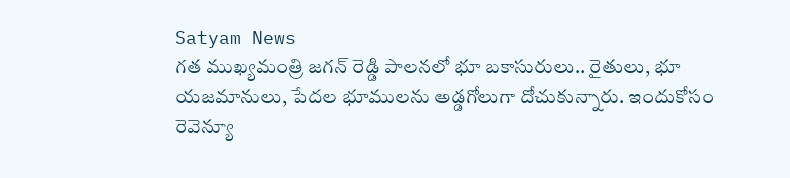Satyam News
గత ముఖ్యమంత్రి జగన్ రెడ్డి పాలనలో భూ బకాసురులు.. రైతులు, భూ యజమానులు, పేదల భూములను అడ్డగోలుగా దోచుకున్నారు. ఇందుకోసం రెవెన్యూ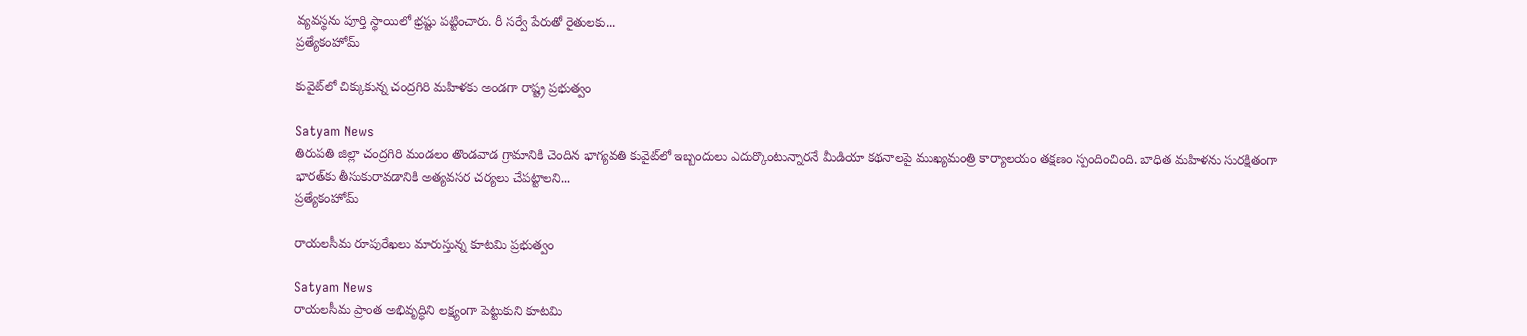వ్యవస్థను పూర్తి స్థాయిలో భ్రష్టు పట్టించారు. రీ సర్వే పేరుతో రైతులకు...
ప్రత్యేకంహోమ్

కువైట్‌లో చిక్కుకున్న చంద్రగిరి మహిళకు అండగా రాష్ట్ర ప్రభుత్వం

Satyam News
తిరుపతి జిల్లా చంద్రగిరి మండలం తొండవాడ గ్రామానికి చెందిన భాగ్యవతి కువైట్‌లో ఇబ్బందులు ఎదుర్కొంటున్నారనే మీడియా కథనాలపై ముఖ్యమంత్రి కార్యాలయం తక్షణం స్పందించింది. బాధిత మహిళను సురక్షితంగా భారత్‌కు తీసుకురావడానికి అత్యవసర చర్యలు చేపట్టాలని...
ప్రత్యేకంహోమ్

రాయలసీమ రూపురేఖలు మారుస్తున్న కూటమి ప్రభుత్వం

Satyam News
రాయలసీమ ప్రాంత అభివృద్ధిని లక్ష్యంగా పెట్టుకుని కూటమి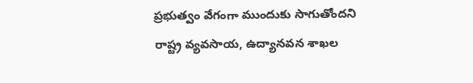ప్రభుత్వం వేగంగా ముందుకు సాగుతోందని రాష్ట్ర వ్య‌వ‌సాయ‌, ఉద్యాన‌వ‌న శాఖల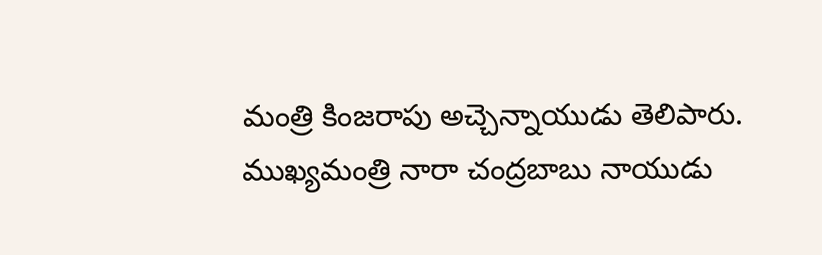మంత్రి కింజ‌రాపు అచ్చెన్నాయుడు తెలిపారు. ముఖ్యమంత్రి నారా చంద్ర‌బాబు నాయుడు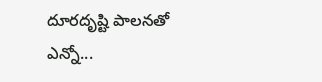దూర‌దృష్టి పాలనతో ఎన్నో...